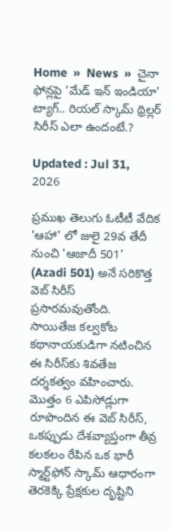Home  »  News  »  చైనా ఫోన్లపై 'మేడ్ ఇన్ ఇండియా' ట్యాగ్.. రియల్ స్కామ్ థ్రిల్లర్ సిరీస్ ఎలా ఉందంటే.?

Updated : Jul 31, 2026

ప్రముఖ తెలుగు ఓటీటీ వేదిక 'ఆహా' లో జులై 29వ తేదీ నుంచి 'ఆజాదీ 501' (Azadi 501) అనే సరికొత్త వెబ్ సిరీస్ ప్రసారమవుతోంది. సాయితేజ కల్వకోట కథానాయకుడిగా నటించిన ఈ సిరీస్‌కు శివతేజ దర్శకత్వం వహించారు. మొత్తం 6 ఎపిసోడ్లుగా రూపొందిన ఈ వెబ్ సిరీస్, ఒకప్పుడు దేశవ్యాప్తంగా తీవ్ర కలకలం రేపిన ఒక భారీ స్మార్ట్‌ఫోన్ స్కామ్ ఆధారంగా తెరకెక్కి ప్రేక్షకుల దృష్టిని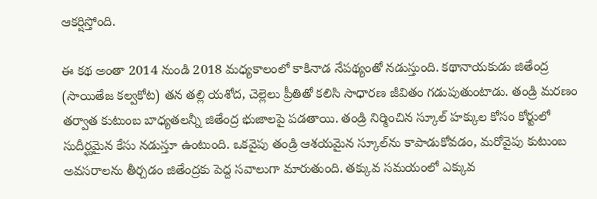ఆకర్షిస్తోంది.

ఈ కథ అంతా 2014 నుండి 2018 మధ్యకాలంలో కాకినాడ నేపథ్యంతో నడుస్తుంది. కథానాయకుడు జితేంద్ర (సాయితేజ కల్వకోట) తన తల్లి యశోద, చెల్లెలు ప్రీతితో కలిసి సాధారణ జీవితం గడుపుతుంటాడు. తండ్రి మరణం తర్వాత కుటుంబ బాధ్యతలన్నీ జితేంద్ర భుజాలపై పడతాయి. తండ్రి నిర్మించిన స్కూల్ హక్కుల కోసం కోర్టులో సుదీర్ఘమైన కేసు నడుస్తూ ఉంటుంది. ఒకవైపు తండ్రి ఆశయమైన స్కూల్‌ను కాపాడుకోవడం, మరోవైపు కుటుంబ అవసరాలను తీర్చడం జితేంద్రకు పెద్ద సవాలుగా మారుతుంది. తక్కువ సమయంలో ఎక్కువ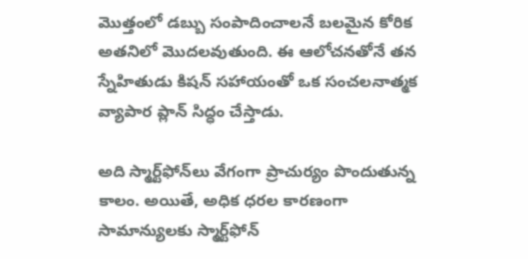మొత్తంలో డబ్బు సంపాదించాలనే బలమైన కోరిక అతనిలో మొదలవుతుంది. ఈ ఆలోచనతోనే తన స్నేహితుడు కిషన్ సహాయంతో ఒక సంచలనాత్మక వ్యాపార ప్లాన్ సిద్ధం చేస్తాడు.

అది స్మార్ట్‌ఫోన్‌లు వేగంగా ప్రాచుర్యం పొందుతున్న కాలం. అయితే, అధిక ధరల కారణంగా సామాన్యులకు స్మార్ట్‌ఫోన్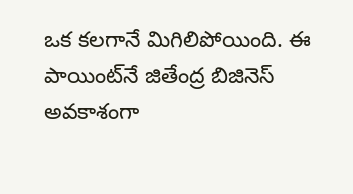ఒక కలగానే మిగిలిపోయింది. ఈ పాయింట్‌నే జితేంద్ర బిజినెస్ అవకాశంగా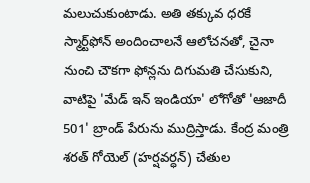మలుచుకుంటాడు. అతి తక్కువ ధరకే స్మార్ట్‌ఫోన్ అందించాలనే ఆలోచనతో, చైనా నుంచి చౌకగా ఫోన్లను దిగుమతి చేసుకుని, వాటిపై 'మేడ్ ఇన్ ఇండియా' లోగోతో 'ఆజాదీ 501' బ్రాండ్ పేరును ముద్రిస్తాడు. కేంద్ర మంత్రి శరత్ గోయెల్ (హర్షవర్ధన్) చేతుల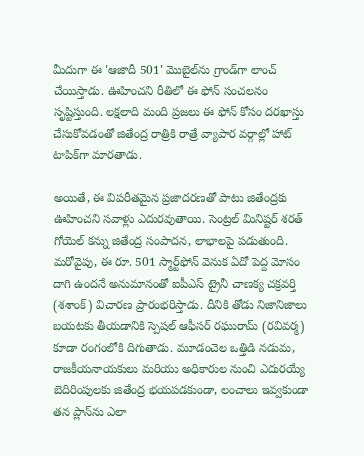మీదుగా ఈ 'ఆజాదీ 501' మొబైల్‌ను గ్రాండ్‌గా లాంచ్ చేయిస్తాడు. ఊహించని రీతిలో ఈ ఫోన్ సంచలనం సృష్టిస్తుంది. లక్షలాది మంది ప్రజలు ఈ ఫోన్ కోసం దరఖాస్తు చేసుకోవడంతో జితేంద్ర రాత్రికి రాత్రే వ్యాపార వర్గాల్లో హాట్ టాపిక్‌గా మారతాడు.

అయితే, ఈ విపరీతమైన ప్రజాదరణతో పాటు జితేంద్రకు ఊహించని సవాళ్లు ఎదురవుతాయి. సెంట్రల్ మినిష్టర్ శరత్ గోయెల్ కన్ను జితేంద్ర సంపాదన, లాభాలపై పడుతుంది. మరోవైపు, ఈ రూ. 501 స్మార్ట్‌ఫోన్ వెనుక ఏదో పెద్ద మోసం దాగి ఉందనే అనుమానంతో ఐపీఎస్ ట్రైనీ చాణక్య చక్రవర్తి (శశాంక్) విచారణ ప్రారంభరిస్తాడు. దీనికి తోడు నిజానిజాలు బయటకు తీయడానికి స్పెషల్ ఆఫీసర్ రఘురామ్ (రవివర్మ) కూడా రంగంలోకి దిగుతాడు. మూడంచెల ఒత్తిడి నడుమ, రాజకీయనాయకులు మరియు అధికారుల నుంచి ఎదురయ్యే బెదిరింపులకు జితేంద్ర భయపడకుండా, లంచాలు ఇవ్వకుండా తన ప్లాన్‌ను ఎలా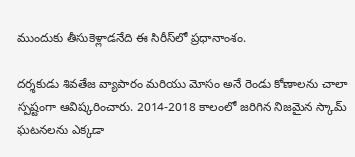ముందుకు తీసుకెళ్లాడనేది ఈ సిరీస్‌లో ప్రధానాంశం.

దర్శకుడు శివతేజ వ్యాపారం మరియు మోసం అనే రెండు కోణాలను చాలా స్పష్టంగా ఆవిష్కరించారు. 2014-2018 కాలంలో జరిగిన నిజమైన స్కామ్ ఘటనలను ఎక్కడా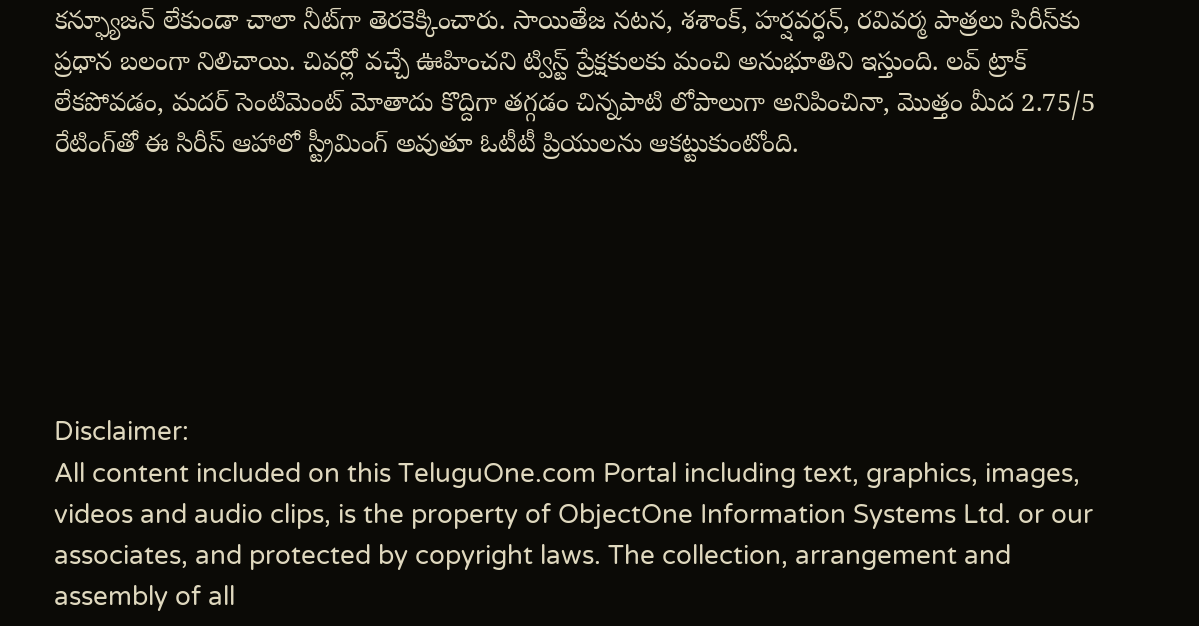కన్ఫ్యూజన్ లేకుండా చాలా నీట్‌గా తెరకెక్కించారు. సాయితేజ నటన, శశాంక్, హర్షవర్ధన్, రవివర్మ పాత్రలు సిరీస్‌కు ప్రధాన బలంగా నిలిచాయి. చివర్లో వచ్చే ఊహించని ట్విస్ట్ ప్రేక్షకులకు మంచి అనుభూతిని ఇస్తుంది. లవ్ ట్రాక్ లేకపోవడం, మదర్ సెంటిమెంట్ మోతాదు కొద్దిగా తగ్గడం చిన్నపాటి లోపాలుగా అనిపించినా, మొత్తం మీద 2.75/5 రేటింగ్‌తో ఈ సిరీస్ ఆహాలో స్ట్రీమింగ్ అవుతూ ఓటీటీ ప్రియులను ఆకట్టుకుంటోంది.






Disclaimer:
All content included on this TeluguOne.com Portal including text, graphics, images, videos and audio clips, is the property of ObjectOne Information Systems Ltd. or our associates, and protected by copyright laws. The collection, arrangement and assembly of all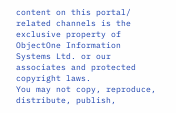content on this portal/ related channels is the exclusive property of ObjectOne Information Systems Ltd. or our associates and protected copyright laws.
You may not copy, reproduce, distribute, publish,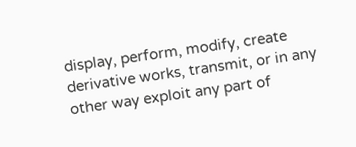display, perform, modify, create derivative works, transmit, or in any other way exploit any part of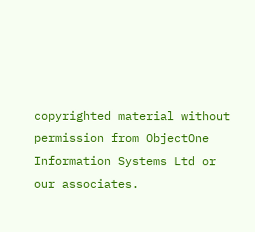copyrighted material without permission from ObjectOne Information Systems Ltd or our associates.